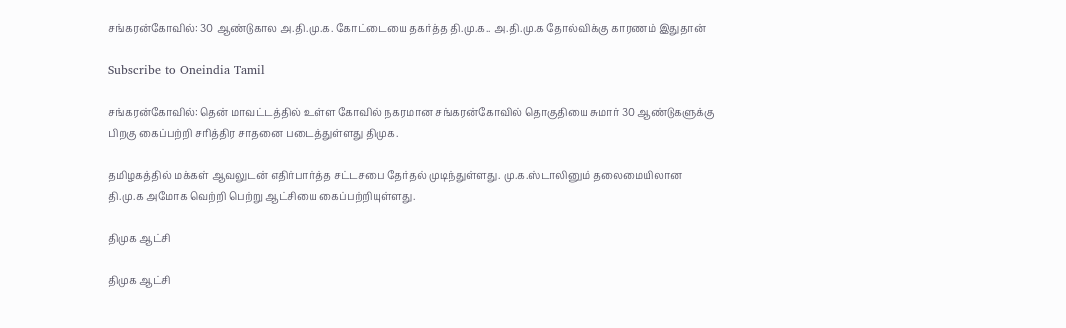சங்கரன்கோவில்: 30 ஆண்டுகால அ.தி.மு.க. கோட்டையை தகர்த்த தி.மு.க.. அ.தி.மு.க தோல்விக்கு காரணம் இதுதான்

Subscribe to Oneindia Tamil

சங்கரன்கோவில்: தென் மாவட்டத்தில் உள்ள கோவில் நகரமான சங்கரன்கோவில் தொகுதியை சுமார் 30 ஆண்டுகளுக்கு பிறகு கைப்பற்றி சரித்திர சாதனை படைத்துள்ளது திமுக.

தமிழகத்தில் மக்கள் ஆவலுடன் எதிர்பார்த்த சட்டசபை தேர்தல் முடிந்துள்ளது. மு.க.ஸ்டாலினும் தலைமையிலான தி.மு.க அமோக வெற்றி பெற்று ஆட்சியை கைப்பற்றியுள்ளது.

திமுக ஆட்சி

திமுக ஆட்சி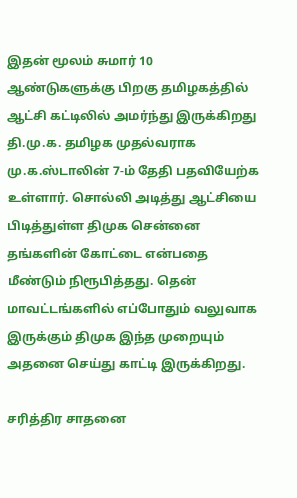இதன் மூலம் சுமார் 10 ஆண்டுகளுக்கு பிறகு தமிழகத்தில் ஆட்சி கட்டிலில் அமர்ந்து இருக்கிறது தி.மு.க. தமிழக முதல்வராக மு.க.ஸ்டாலின் 7-ம் தேதி பதவியேற்க உள்ளார். சொல்லி அடித்து ஆட்சியை பிடித்துள்ள திமுக சென்னை தங்களின் கோட்டை என்பதை மீண்டும் நிரூபித்தது. தென் மாவட்டங்களில் எப்போதும் வலுவாக இருக்கும் திமுக இந்த முறையும் அதனை செய்து காட்டி இருக்கிறது.

சரித்திர சாதனை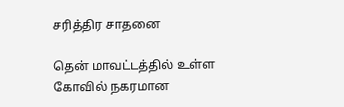சரித்திர சாதனை

தென் மாவட்டத்தில் உள்ள கோவில் நகரமான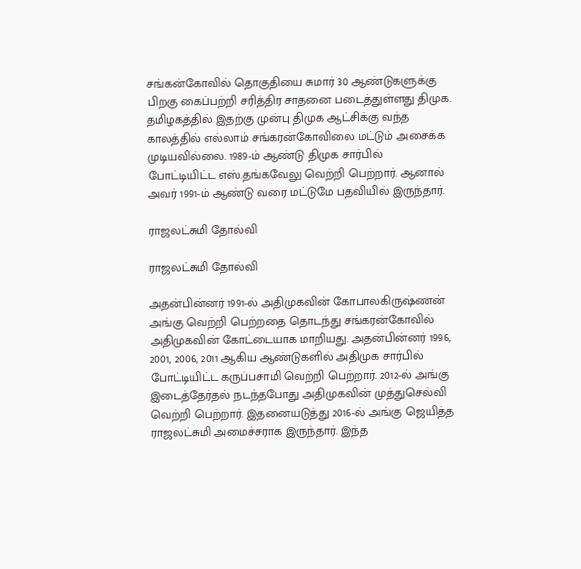சங்கன்கோவில் தொகுதியை சுமார் 30 ஆண்டுகளுக்கு பிறகு கைப்பற்றி சரித்திர சாதனை படைத்துள்ளது திமுக. தமிழகத்தில் இதற்கு முன்பு திமுக ஆட்சிக்கு வந்த காலத்தில் எல்லாம் சங்கரன்கோவிலை மட்டும் அசைக்க முடியவில்லை. 1989-ம் ஆண்டு திமுக சார்பில் போட்டியிட்ட எஸ்.தங்கவேலு வெற்றி பெற்றார். ஆனால் அவர் 1991-ம் ஆண்டு வரை மட்டுமே பதவியில் இருந்தார்.

ராஜலட்சுமி தோல்வி

ராஜலட்சுமி தோல்வி

அதன்பின்னர் 1991-ல் அதிமுகவின் கோபாலகிருஷ்ணன் அங்கு வெற்றி பெற்றதை தொடந்து சங்கரன்கோவில் அதிமுகவின் கோட்டையாக மாறியது. அதன்பின்னர் 1996, 2001, 2006, 2011 ஆகிய ஆண்டுகளில் அதிமுக சார்பில் போட்டியிட்ட கருப்பசாமி வெற்றி பெற்றார். 2012-ல் அங்கு இடைத்தேர்தல் நடந்தபோது அதிமுகவின் முத்துசெல்வி வெற்றி பெற்றார். இதனையடுத்து 2016-ல் அங்கு ஜெயித்த ராஜலட்சுமி அமைச்சராக இருந்தார். இந்த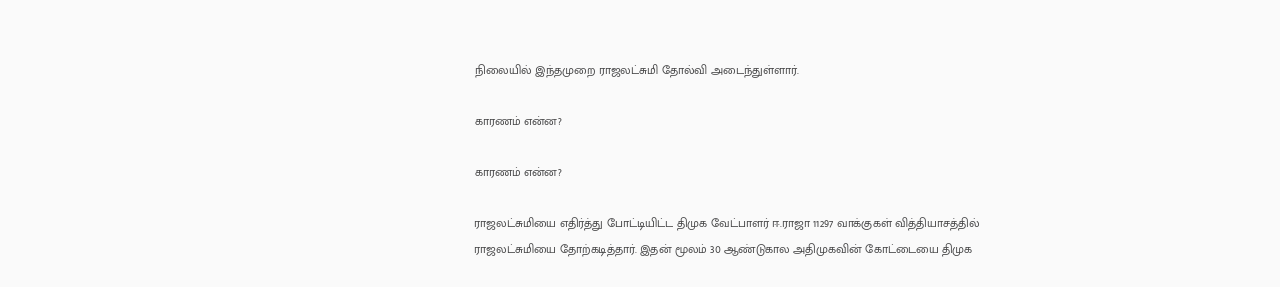நிலையில் இந்தமுறை ராஜலட்சுமி தோல்வி அடைந்துள்ளார்.

காரணம் என்ன?

காரணம் என்ன?

ராஜலட்சுமியை எதிர்த்து போட்டியிட்ட திமுக வேட்பாளர் ஈ.ராஜா 11297 வாக்குகள் வித்தியாசத்தில் ராஜலட்சுமியை தோற்கடித்தார். இதன் மூலம் 30 ஆண்டுகால அதிமுகவின் கோட்டையை திமுக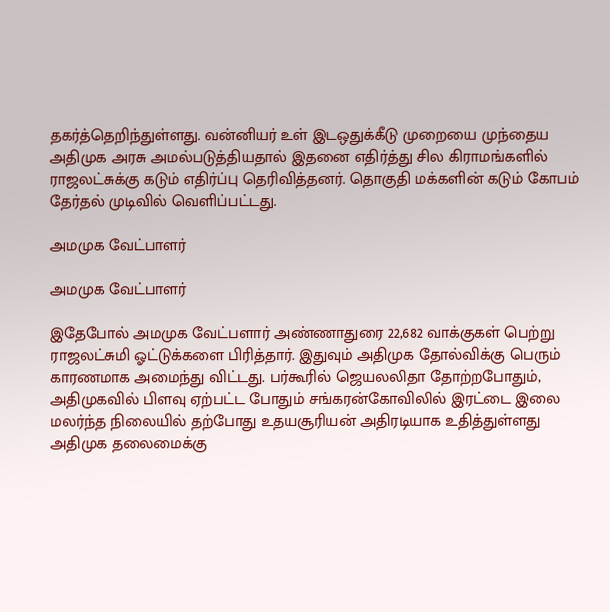தகர்த்தெறிந்துள்ளது. வன்னியர் உள் இடஒதுக்கீடு முறையை முந்தைய அதிமுக அரசு அமல்படுத்தியதால் இதனை எதிர்த்து சில கிராமங்களில் ராஜலட்சுக்கு கடும் எதிர்ப்பு தெரிவித்தனர். தொகுதி மக்களின் கடும் கோபம் தேர்தல் முடிவில் வெளிப்பட்டது.

அமமுக வேட்பாளர்

அமமுக வேட்பாளர்

இதேபோல் அமமுக வேட்பளார் அண்ணாதுரை 22,682 வாக்குகள் பெற்று ராஜலட்சுமி ஓட்டுக்களை பிரித்தார். இதுவும் அதிமுக தோல்விக்கு பெரும் காரணமாக அமைந்து விட்டது. பர்கூரில் ஜெயலலிதா தோற்றபோதும், அதிமுகவில் பிளவு ஏற்பட்ட போதும் சங்கரன்கோவிலில் இரட்டை இலை மலர்ந்த நிலையில் தற்போது உதயசூரியன் அதிரடியாக உதித்துள்ளது அதிமுக தலைமைக்கு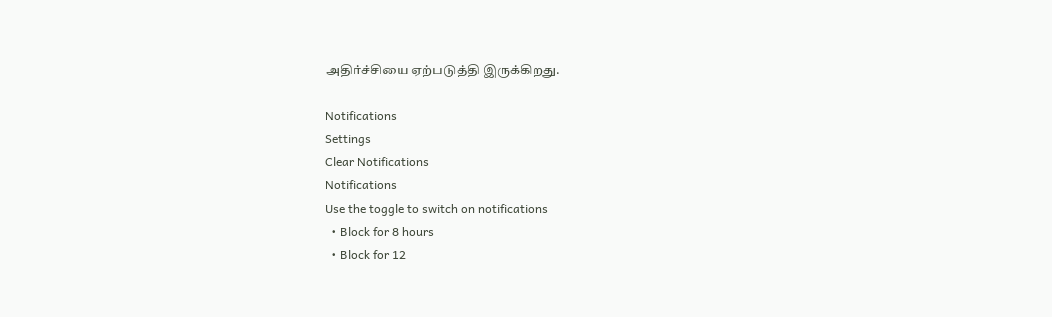அதிர்ச்சியை ஏற்படுத்தி இருக்கிறது.

Notifications
Settings
Clear Notifications
Notifications
Use the toggle to switch on notifications
  • Block for 8 hours
  • Block for 12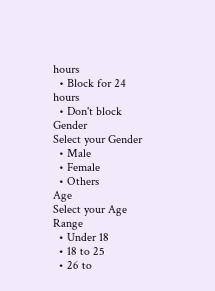hours
  • Block for 24 hours
  • Don't block
Gender
Select your Gender
  • Male
  • Female
  • Others
Age
Select your Age Range
  • Under 18
  • 18 to 25
  • 26 to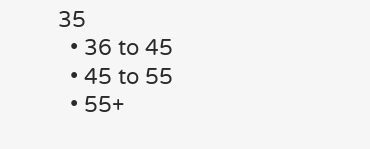35
  • 36 to 45
  • 45 to 55
  • 55+